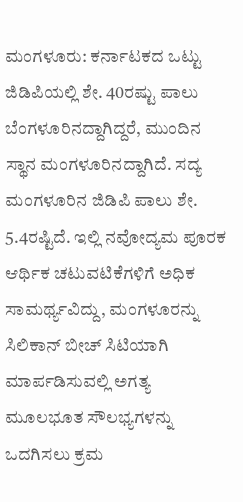ಮಂಗಳೂರು: ಕರ್ನಾಟಕದ ಒಟ್ಟು ಜಿಡಿಪಿಯಲ್ಲಿ ಶೇ. 40ರಷ್ಟು ಪಾಲು ಬೆಂಗಳೂರಿನದ್ದಾಗಿದ್ದರೆ, ಮುಂದಿನ ಸ್ಥಾನ ಮಂಗಳೂರಿನದ್ದಾಗಿದೆ. ಸದ್ಯ ಮಂಗಳೂರಿನ ಜಿಡಿಪಿ ಪಾಲು ಶೇ. 5.4ರಷ್ಟಿದೆ. ಇಲ್ಲಿ ನವೋದ್ಯಮ ಪೂರಕ ಆರ್ಥಿಕ ಚಟುವಟಿಕೆಗಳಿಗೆ ಅಧಿಕ ಸಾಮರ್ಥ್ಯವಿದ್ದು, ಮಂಗಳೂರನ್ನು ಸಿಲಿಕಾನ್ ಬೀಚ್ ಸಿಟಿಯಾಗಿ ಮಾರ್ಪಡಿಸುವಲ್ಲಿ ಅಗತ್ಯ ಮೂಲಭೂತ ಸೌಲಭ್ಯಗಳನ್ನು ಒದಗಿಸಲು ಕ್ರಮ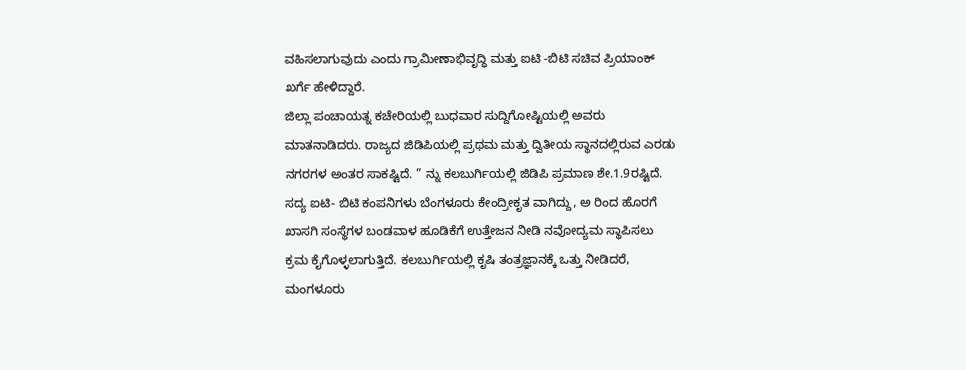ವಹಿಸಲಾಗುವುದು ಎಂದು ಗ್ರಾಮೀಣಾಭಿವೃದ್ಧಿ ಮತ್ತು ಐಟಿ -ಬಿಟಿ ಸಚಿವ ಪ್ರಿಯಾಂಕ್ ಖರ್ಗೆ ಹೇಳಿದ್ದಾರೆ.
ಜಿಲ್ಲಾ ಪಂಚಾಯತ್ನ ಕಚೇರಿಯಲ್ಲಿ ಬುಧವಾರ ಸುದ್ದಿಗೋಷ್ಟಿಯಲ್ಲಿ ಅವರು ಮಾತನಾಡಿದರು. ರಾಜ್ಯದ ಜಿಡಿಪಿಯಲ್ಲಿ ಪ್ರಥಮ ಮತ್ತು ದ್ವಿತೀಯ ಸ್ಥಾನದಲ್ಲಿರುವ ಎರಡು ನಗರಗಳ ಅಂತರ ಸಾಕಷ್ಟಿದೆ. ” ನ್ನು ಕಲಬುರ್ಗಿಯಲ್ಲಿ ಜಿಡಿಪಿ ಪ್ರಮಾಣ ಶೇ.1.9ರಷ್ಟಿದೆ. ಸದ್ಯ ಐಟಿ- ಬಿಟಿ ಕಂಪನಿಗಳು ಬೆಂಗಳೂರು ಕೇಂದ್ರೀಕೃತ ವಾಗಿದ್ದು, ಅ ರಿಂದ ಹೊರಗೆ ಖಾಸಗಿ ಸಂಸ್ಥೆಗಳ ಬಂಡವಾಳ ಹೂಡಿಕೆಗೆ ಉತ್ತೇಜನ ನೀಡಿ ನವೋದ್ಯಮ ಸ್ಥಾಪಿಸಲು ಕ್ರಮ ಕೈಗೊಳ್ಳಲಾಗುತ್ತಿದೆ. ಕಲಬುರ್ಗಿಯಲ್ಲಿ ಕೃಷಿ ತಂತ್ರಜ್ಞಾನಕ್ಕೆ ಒತ್ತು ನೀಡಿದರೆ, ಮಂಗಳೂರು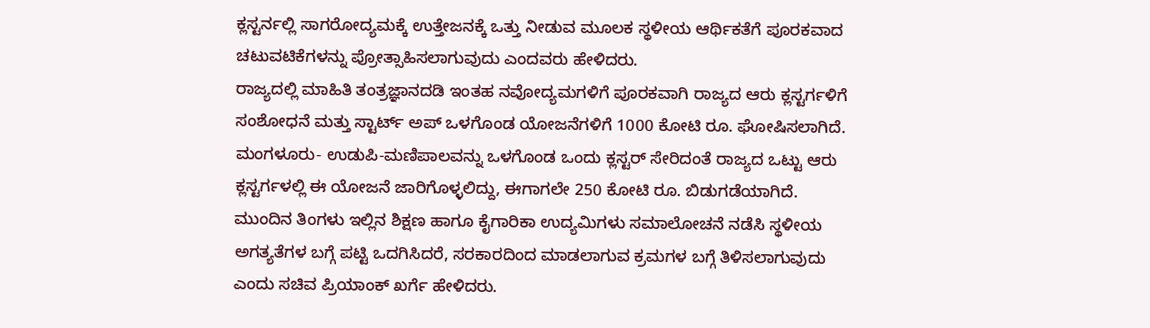ಕ್ಲಸ್ಟರ್ನಲ್ಲಿ ಸಾಗರೋದ್ಯಮಕ್ಕೆ ಉತ್ತೇಜನಕ್ಕೆ ಒತ್ತು ನೀಡುವ ಮೂಲಕ ಸ್ಥಳೀಯ ಆರ್ಥಿಕತೆಗೆ ಪೂರಕವಾದ ಚಟುವಟಿಕೆಗಳನ್ನು ಪ್ರೋತ್ಸಾಹಿಸಲಾಗುವುದು ಎಂದವರು ಹೇಳಿದರು.
ರಾಜ್ಯದಲ್ಲಿ ಮಾಹಿತಿ ತಂತ್ರಜ್ಞಾನದಡಿ ಇಂತಹ ನವೋದ್ಯಮಗಳಿಗೆ ಪೂರಕವಾಗಿ ರಾಜ್ಯದ ಆರು ಕ್ಲಸ್ಟರ್ಗಳಿಗೆ ಸಂಶೋಧನೆ ಮತ್ತು ಸ್ಟಾರ್ಟ್ ಅಪ್ ಒಳಗೊಂಡ ಯೋಜನೆಗಳಿಗೆ 1000 ಕೋಟಿ ರೂ. ಘೋಷಿಸಲಾಗಿದೆ. ಮಂಗಳೂರು- ಉಡುಪಿ-ಮಣಿಪಾಲವನ್ನು ಒಳಗೊಂಡ ಒಂದು ಕ್ಲಸ್ಟರ್ ಸೇರಿದಂತೆ ರಾಜ್ಯದ ಒಟ್ಟು ಆರು ಕ್ಲಸ್ಟರ್ಗಳಲ್ಲಿ ಈ ಯೋಜನೆ ಜಾರಿಗೊಳ್ಳಲಿದ್ದು, ಈಗಾಗಲೇ 250 ಕೋಟಿ ರೂ. ಬಿಡುಗಡೆಯಾಗಿದೆ. ಮುಂದಿನ ತಿಂಗಳು ಇಲ್ಲಿನ ಶಿಕ್ಷಣ ಹಾಗೂ ಕೈಗಾರಿಕಾ ಉದ್ಯಮಿಗಳು ಸಮಾಲೋಚನೆ ನಡೆಸಿ ಸ್ಥಳೀಯ ಅಗತ್ಯತೆಗಳ ಬಗ್ಗೆ ಪಟ್ಟಿ ಒದಗಿಸಿದರೆ, ಸರಕಾರದಿಂದ ಮಾಡಲಾಗುವ ಕ್ರಮಗಳ ಬಗ್ಗೆ ತಿಳಿಸಲಾಗುವುದು ಎಂದು ಸಚಿವ ಪ್ರಿಯಾಂಕ್ ಖರ್ಗೆ ಹೇಳಿದರು.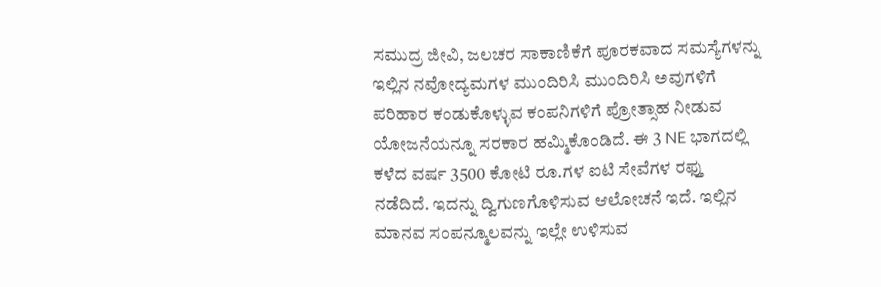ಸಮುದ್ರ ಜೀವಿ, ಜಲಚರ ಸಾಕಾಣಿಕೆಗೆ ಪೂರಕವಾದ ಸಮಸ್ಯೆಗಳನ್ನು ಇಲ್ಲಿನ ನವೋದ್ಯಮಗಳ ಮುಂದಿರಿಸಿ ಮುಂದಿರಿಸಿ ಅವುಗಳಿಗೆ ಪರಿಹಾರ ಕಂಡುಕೊಳ್ಳುವ ಕಂಪನಿಗಳಿಗೆ ಪ್ರೋತ್ಸಾಹ ನೀಡುವ ಯೋಜನೆಯನ್ನೂ ಸರಕಾರ ಹಮ್ಮಿಕೊಂಡಿದೆ. ಈ 3 NE ಭಾಗದಲ್ಲಿ ಕಳೆದ ವರ್ಷ 3500 ಕೋಟಿ ರೂ.ಗಳ ಐಟಿ ಸೇವೆಗಳ ರಫ್ತು ನಡೆದಿದೆ. ಇದನ್ನು ದ್ವಿಗುಣಗೊಳಿಸುವ ಆಲೋಚನೆ ಇದೆ. ಇಲ್ಲಿನ ಮಾನವ ಸಂಪನ್ಮೂಲವನ್ನು ಇಲ್ಲೇ ಉಳಿಸುವ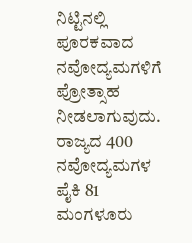ನಿಟ್ಟಿನಲ್ಲಿ ಪೂರಕವಾದ ನವೋದ್ಯಮಗಳಿಗೆ ಪ್ರೋತ್ಸಾಹ ನೀಡಲಾಗುವುದು.
ರಾಜ್ಯದ 400 ನವೋದ್ಯಮಗಳ ಪೈಕಿ 81 ಮಂಗಳೂರು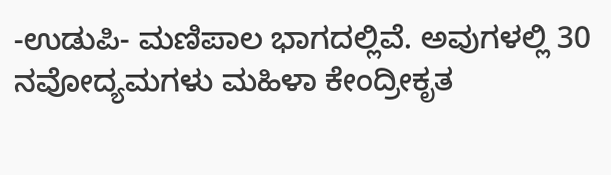-ಉಡುಪಿ- ಮಣಿಪಾಲ ಭಾಗದಲ್ಲಿವೆ. ಅವುಗಳಲ್ಲಿ 30 ನವೋದ್ಯಮಗಳು ಮಹಿಳಾ ಕೇಂದ್ರೀಕೃತ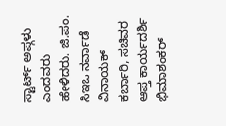ಸ್ಟಾರ್ಟ್ ಅಪ್ಗಳು ಎಂದವರು ಹೇಳಿದರು. ಜಿ.ಪಂ. ಸಿಇಒ ನರ್ವಾಡೆ ವಿನಾಯಕ್ ಕರ್ಬಾರಿ, ಸಚಿವರ ಆಪ್ತ ಕಾರ್ಯದರ್ಶಿ ಭಿಮಾಶಂಕರ್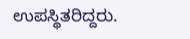ಉಪಸ್ಥಿತರಿದ್ದರು.